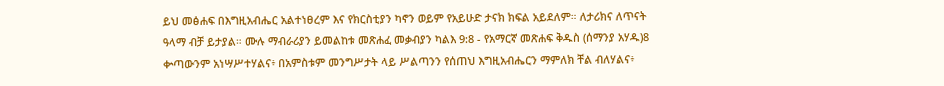ይህ መፅሐፍ በእግዚአብሔር አልተነፀረም እና የክርስቲያን ካኖን ወይም የአይሁድ ታናክ ክፍል አይደለም። ለታሪክና ለጥናት ዓላማ ብቻ ይታያል። ሙሉ ማብራሪያን ይመልከቱ መጽሐፈ መቃብያን ካልእ 9:8 - የአማርኛ መጽሐፍ ቅዱስ (ሰማንያ አሃዱ)8 ቍጣውንም አነሣሥተሃልና፥ በአምስቱም መንግሥታት ላይ ሥልጣንን የሰጠህ እግዚአብሔርን ማምለክ ቸል ብለሃልና፥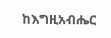ከእግዚአብሔር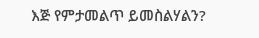እጅ የምታመልጥ ይመስልሃልን?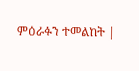ምዕራፉን ተመልከት |